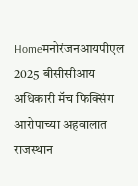Homeमनोरंजनआयपीएल 2025 बीसीसीआय अधिकारी मॅच फिक्सिंग आरोपाच्या अहवालात राजस्थान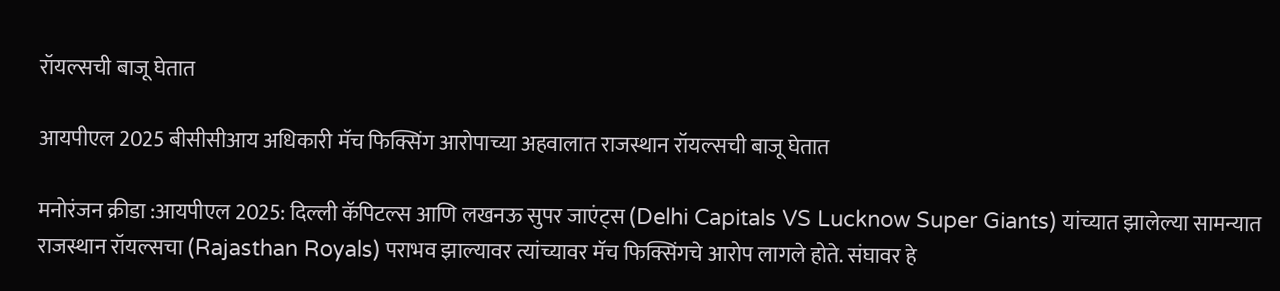रॉयल्सची बाजू घेतात

आयपीएल 2025 बीसीसीआय अधिकारी मॅच फिक्सिंग आरोपाच्या अहवालात राजस्थान रॉयल्सची बाजू घेतात

मनोरंजन क्रीडा :आयपीएल 2025: दिल्ली कॅपिटल्स आणि लखनऊ सुपर जाएंट्स (Delhi Capitals VS Lucknow Super Giants) यांच्यात झालेल्या सामन्यात राजस्थान रॉयल्सचा (Rajasthan Royals) पराभव झाल्यावर त्यांच्यावर मॅच फिक्सिंगचे आरोप लागले होते. संघावर हे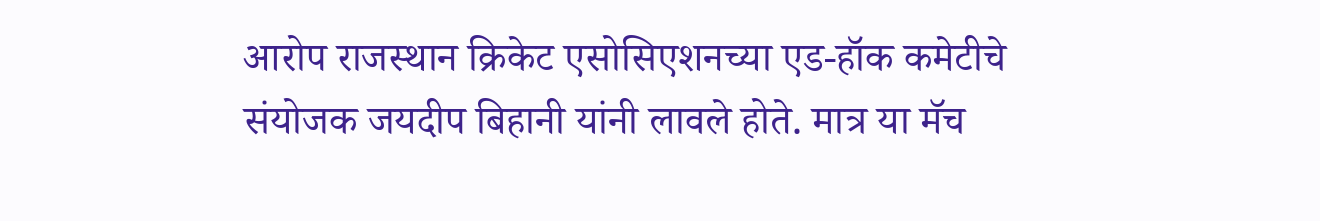आरोप राजस्थान क्रिकेट एसोसिएशनच्या एड-हॉक कमेटीचे संयोजक जयदीप बिहानी यांनी लावले होते. मात्र या मॅच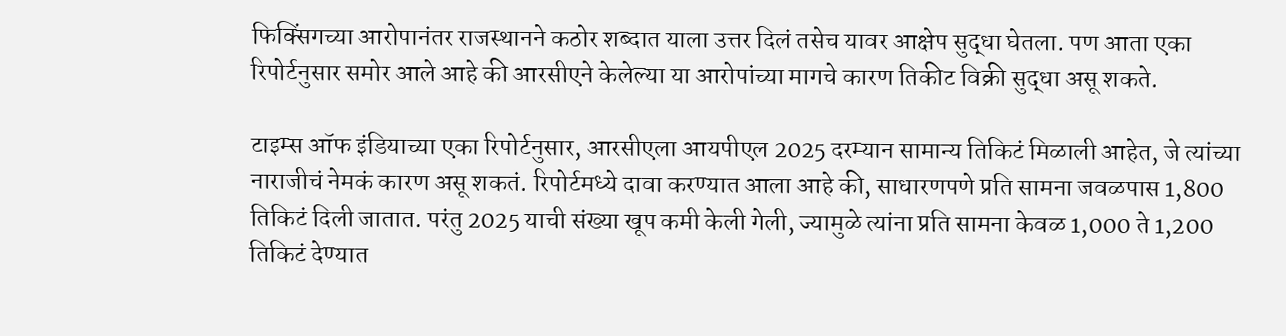फिक्सिंगच्या आरोपानंतर राजस्थानने कठोर शब्दात याला उत्तर दिलं तसेच यावर आक्षेप सुद्धा घेतला. पण आता एका रिपोर्टनुसार समोर आले आहे की आरसीएने केलेल्या या आरोपांच्या मागचे कारण तिकीट विक्री सुद्धा असू शकते.

टाइम्स ऑफ इंडियाच्या एका रिपोर्टनुसार, आरसीएला आयपीएल 2025 दरम्यान सामान्य तिकिटं मिळाली आहेत, जे त्यांच्या नाराजीचं नेमकं कारण असू शकतं. रिपोर्टमध्ये दावा करण्यात आला आहे की, साधारणपणे प्रति सामना जवळपास 1,800 तिकिटं दिली जातात. परंतु 2025 याची संख्या खूप कमी केली गेली, ज्यामुळे त्यांना प्रति सामना केवळ 1,000 ते 1,200 तिकिटं देण्यात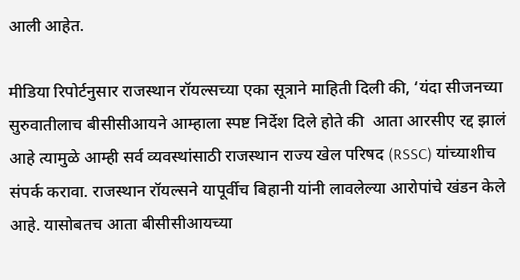आली आहेत.

मीडिया रिपोर्टनुसार राजस्थान रॉयल्सच्या एका सूत्राने माहिती दिली की, ‘यंदा सीजनच्या सुरुवातीलाच बीसीसीआयने आम्हाला स्पष्ट निर्देश दिले होते की  आता आरसीए रद्द झालं आहे त्यामुळे आम्ही सर्व व्यवस्थांसाठी राजस्थान राज्य खेल परिषद (RSSC) यांच्याशीच संपर्क करावा. राजस्थान रॉयल्सने यापूर्वीच बिहानी यांनी लावलेल्या आरोपांचे खंडन केले आहे. यासोबतच आता बीसीसीआयच्या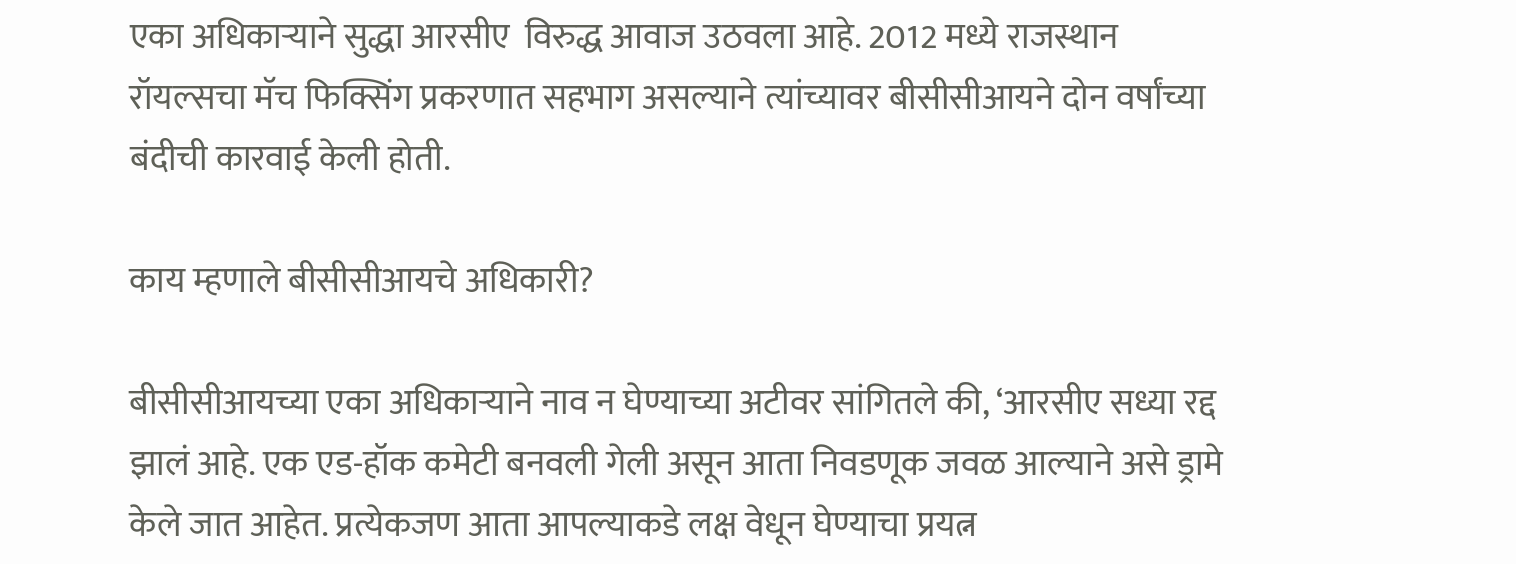एका अधिकाऱ्याने सुद्धा आरसीए  विरुद्ध आवाज उठवला आहे. 2012 मध्ये राजस्थान रॉयल्सचा मॅच फिक्सिंग प्रकरणात सहभाग असल्याने त्यांच्यावर बीसीसीआयने दोन वर्षांच्या बंदीची कारवाई केली होती.

काय म्हणाले बीसीसीआयचे अधिकारी?

बीसीसीआयच्या एका अधिकाऱ्याने नाव न घेण्याच्या अटीवर सांगितले की, ‘आरसीए सध्या रद्द झालं आहे. एक एड-हॉक कमेटी बनवली गेली असून आता निवडणूक जवळ आल्याने असे ड्रामे केले जात आहेत. प्रत्येकजण आता आपल्याकडे लक्ष वेधून घेण्याचा प्रयत्न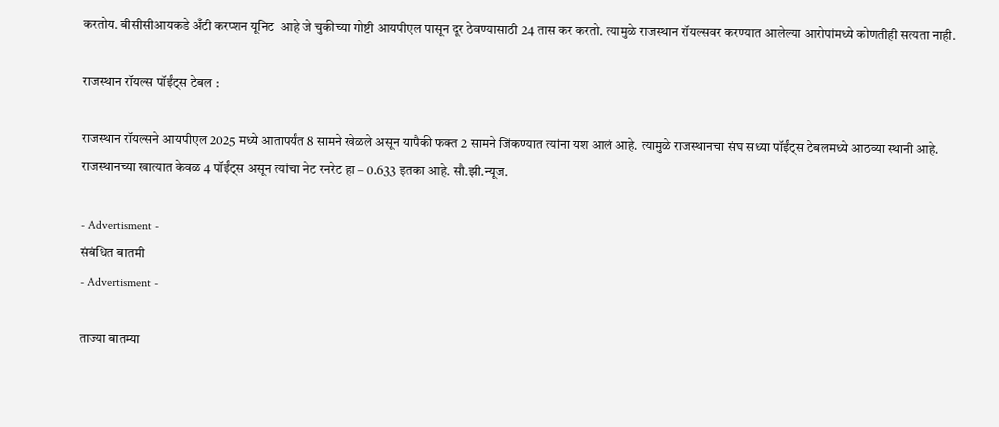करतोय. बीसीसीआयकडे अँटी करप्शन यूनिट  आहे जे चुकीच्या गोष्टी आयपीएल पासून दूर ठेवण्यासाठी 24 तास कर करतो. त्यामुळे राजस्थान रॉयल्सवर करण्यात आलेल्या आरोपांमध्ये कोणतीही सत्यता नाही.

राजस्थान रॉयल्स पॉईंट्स टेबल :

राजस्थान रॉयल्सने आयपीएल 2025 मध्ये आतापर्यंत 8 सामने खेळले असून यापैकी फक्त 2 सामने जिंकण्यात त्यांना यश आलं आहे. त्यामुळे राजस्थानचा संघ सध्या पॉईंट्स टेबलमध्ये आठव्या स्थानी आहे. राजस्थानच्या खात्यात केवळ 4 पॉईंट्स असून त्यांचा नेट रनरेट हा – 0.633 इतका आहे. सौ.झी.न्यूज.

- Advertisment -
संबंधित बातमी
- Advertisment -

ताज्या बातम्या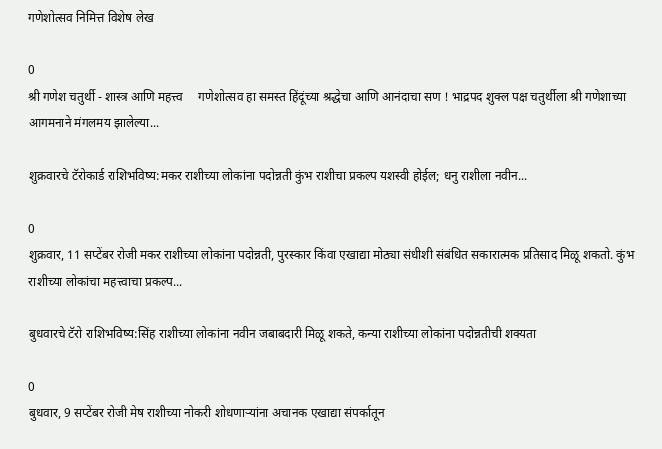गणेशोत्सव निमित्त विशेष लेख

0
श्री गणेश चतुर्थी - शास्त्र आणि महत्त्व     गणेशोत्सव हा समस्त हिंदूंच्या श्रद्धेचा आणि आनंदाचा सण ! भाद्रपद शुक्ल पक्ष चतुर्थीला श्री गणेशाच्या आगमनाने मंगलमय झालेल्या...

शुक्रवारचे टॅरोकार्ड राशिभविष्य:मकर राशीच्या लोकांना पदोन्नती कुंभ राशीचा प्रकल्प यशस्वी होईल; धनु राशीला नवीन...

0
शुक्रवार, 11 सप्टेंबर रोजी मकर राशीच्या लोकांना पदोन्नती, पुरस्कार किंवा एखाद्या मोठ्या संधीशी संबंधित सकारात्मक प्रतिसाद मिळू शकतो. कुंभ राशीच्या लोकांचा महत्त्वाचा प्रकल्प...

बुधवारचे टॅरो राशिभविष्य:सिंह राशीच्या लोकांना नवीन जबाबदारी मिळू शकते, कन्या राशीच्या लोकांना पदोन्नतीची शक्यता

0
बुधवार, 9 सप्टेंबर रोजी मेष राशीच्या नोकरी शोधणाऱ्यांना अचानक एखाद्या संपर्कातून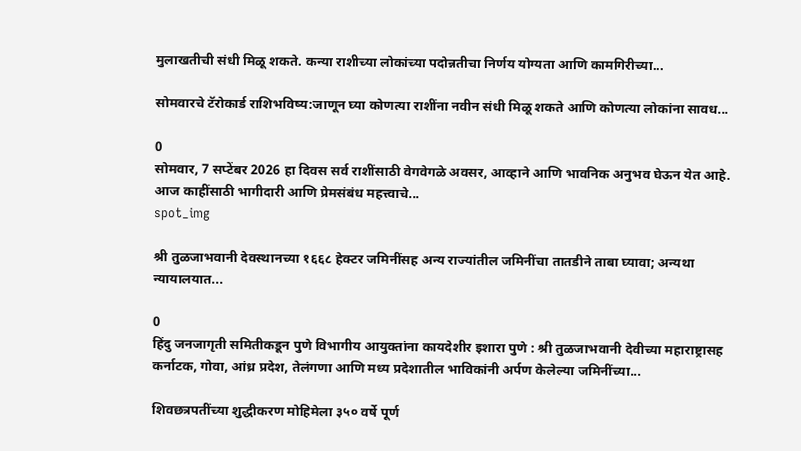मुलाखतीची संधी मिळू शकते. कन्या राशीच्या लोकांच्या पदोन्नतीचा निर्णय योग्यता आणि कामगिरीच्या...

सोमवारचे टॅरोकार्ड राशिभविष्य:जाणून घ्या कोणत्या राशींना नवीन संधी मिळू शकते आणि कोणत्या लोकांना सावध...

0
सोमवार, 7 सप्टेंबर 2026 हा दिवस सर्व राशींसाठी वेगवेगळे अवसर, आव्हाने आणि भावनिक अनुभव घेऊन येत आहे. आज काहींसाठी भागीदारी आणि प्रेमसंबंध महत्त्वाचे...
spot_img

श्री तुळजाभवानी देवस्थानच्या १६६८ हेक्टर जमिनींसह अन्य राज्यांतील जमिनींचा तातडीने ताबा घ्यावा; अन्यथा न्यायालयात...

0
हिंदु जनजागृती समितीकडून पुणे विभागीय आयुक्तांना कायदेशीर इशारा पुणे : श्री तुळजाभवानी देवीच्या महाराष्ट्रासह कर्नाटक, गोवा, आंध्र प्रदेश, तेलंगणा आणि मध्य प्रदेशातील भाविकांनी अर्पण केलेल्या जमिनींच्या...

शिवछत्रपतींच्या शुद्धीकरण मोहिमेला ३५० वर्षे पूर्ण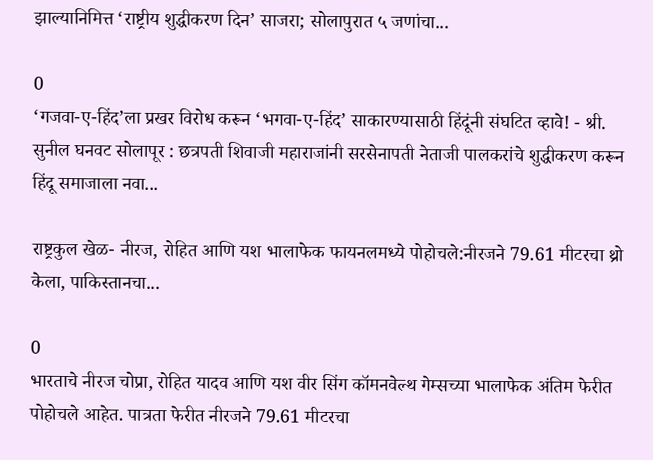झाल्यानिमित्त ‘राष्ट्रीय शुद्धीकरण दिन’ साजरा; सोलापुरात ५ जणांचा...

0
‘गजवा-ए-हिंद’ला प्रखर विरोध करून ‘भगवा-ए-हिंद’ साकारण्यासाठी हिंदूंनी संघटित व्हावे! - श्री. सुनील घनवट सोलापूर : छत्रपती शिवाजी महाराजांनी सरसेनापती नेताजी पालकरांचे शुद्धीकरण करून हिंदू समाजाला नवा...

राष्ट्रकुल खेळ- नीरज, रोहित आणि यश भालाफेक फायनलमध्ये पोहोचले:नीरजने 79.61 मीटरचा थ्रो केला, पाकिस्तानचा...

0
भारताचे नीरज चोप्रा, रोहित यादव आणि यश वीर सिंग कॉमनवेल्थ गेम्सच्या भालाफेक अंतिम फेरीत पोहोचले आहेत. पात्रता फेरीत नीरजने 79.61 मीटरचा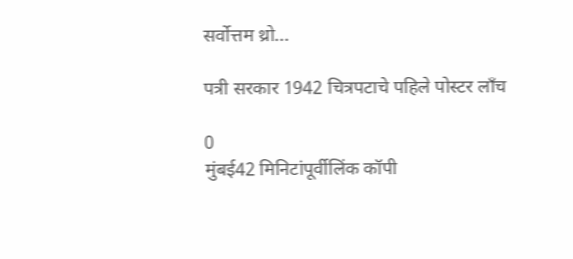सर्वोत्तम थ्रो...

पत्री सरकार 1942 चित्रपटाचे पहिले पोस्टर लाँच

0
मुंबई42 मिनिटांपूर्वीलिंक कॉपी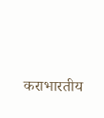कराभारतीय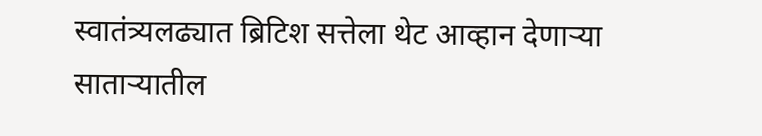स्वातंत्र्यलढ्यात ब्रिटिश सत्तेला थेट आव्हान देणाऱ्या साताऱ्यातील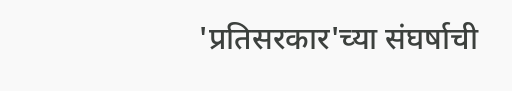'प्रतिसरकार'च्या संघर्षाची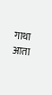गाथा आता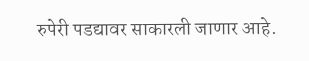रुपेरी पडद्यावर साकारली जाणार आहे.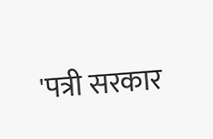'पत्री सरकार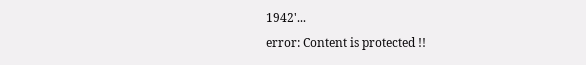1942'...
error: Content is protected !!